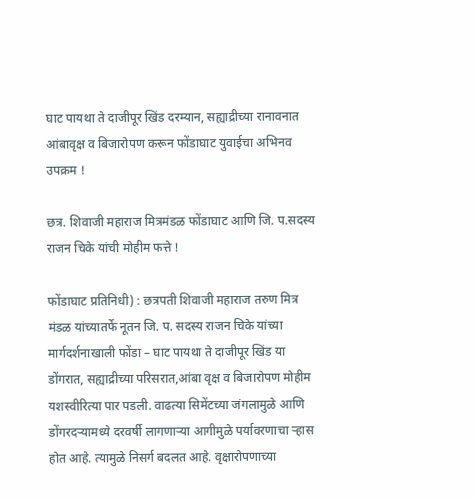घाट पायथा ते दाजीपूर खिंड दरम्यान, सह्याद्रीच्या रानावनात आंबावृक्ष व बिजारोपण करून फोंडाघाट युवाईचा अभिनव उपक्रम !

छत्र. शिवाजी महाराज मित्रमंडळ फोंडाघाट आणि जि. प.सदस्य राजन चिके यांची मोहीम फत्ते !

फोंडाघाट प्रतिनिधी) : छत्रपती शिवाजी महाराज तरुण मित्र मंडळ यांच्यातर्फे नूतन जि. प. सदस्य राजन चिके यांच्या मार्गदर्शनाखाली फोंडा – घाट पायथा ते दाजीपूर खिंड या डोंगरात, सह्याद्रीच्या परिसरात,आंबा वृक्ष व बिजारोपण मोहीम यशस्वीरित्या पार पडली. वाढत्या सिमेंटच्या जंगलामुळे आणि डोंगरदऱ्यामध्ये दरवर्षी लागणाऱ्या आगीमुळे पर्यावरणाचा ऱ्हास होत आहे. त्यामुळे निसर्ग बदलत आहे. वृक्षारोपणाच्या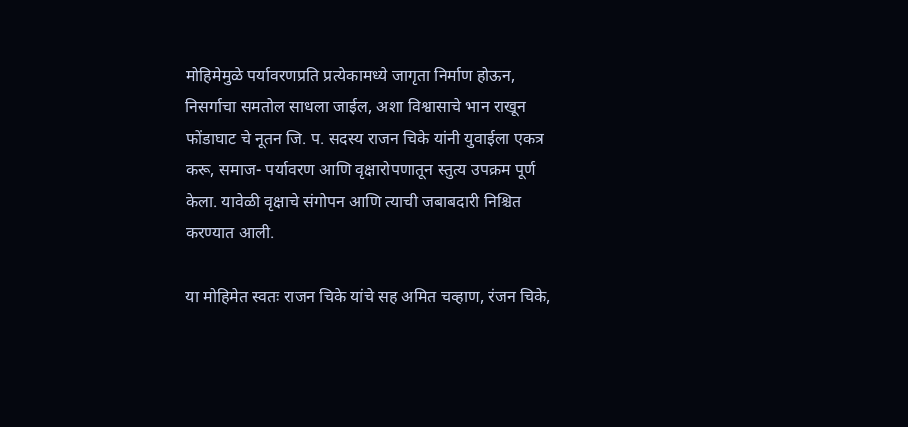मोहिमेमुळे पर्यावरणप्रति प्रत्येकामध्ये जागृता निर्माण होऊन, निसर्गाचा समतोल साधला जाईल, अशा विश्वासाचे भान राखून फोंडाघाट चे नूतन जि. प. सदस्य राजन चिके यांनी युवाईला एकत्र करू, समाज- पर्यावरण आणि वृक्षारोपणातून स्तुत्य उपक्रम पूर्ण केला. यावेळी वृक्षाचे संगोपन आणि त्याची जबाबदारी निश्चित करण्यात आली.

या मोहिमेत स्वतः राजन चिके यांचे सह अमित चव्हाण, रंजन चिके,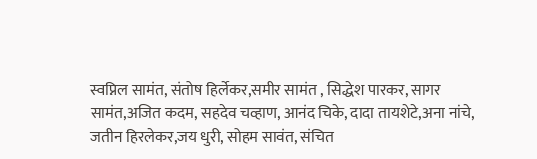स्वप्निल सामंत, संतोष हिर्लेकर,समीर सामंत , सिद्धेश पारकर, सागर सामंत,अजित कदम, सहदेव चव्हाण, आनंद चिके, दादा तायशेटे,अना नांचे, जतीन हिरलेकर,जय धुरी, सोहम सावंत, संचित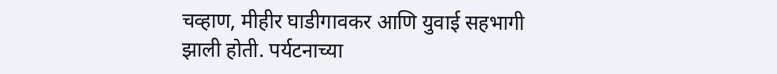चव्हाण, मीहीर घाडीगावकर आणि युवाई सहभागी झाली होती. पर्यटनाच्या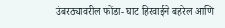उंबरठ्यावरील फोंडा- घाट हिरवाईने बहरेल आणि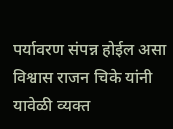पर्यावरण संपन्न होईल असा विश्वास राजन चिके यांनी यावेळी व्यक्त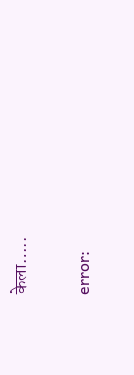केला…..

error: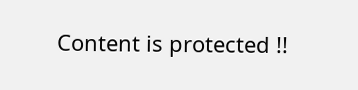Content is protected !!